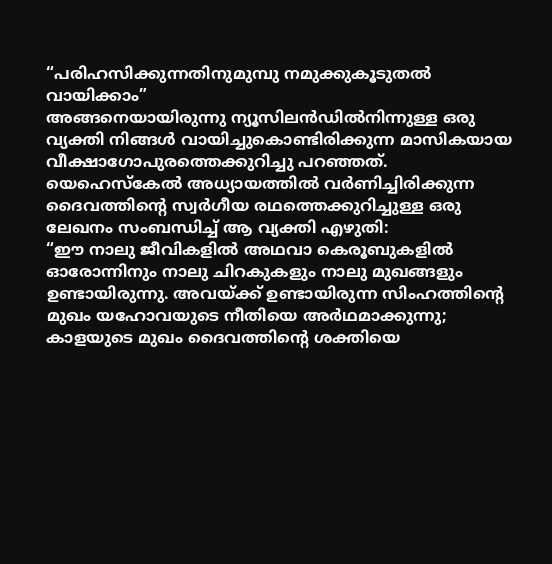“പരിഹസിക്കുന്നതിനുമുമ്പു നമുക്കുകൂടുതൽ വായിക്കാം”
അങ്ങനെയായിരുന്നു ന്യൂസിലൻഡിൽനിന്നുള്ള ഒരു വ്യക്തി നിങ്ങൾ വായിച്ചുകൊണ്ടിരിക്കുന്ന മാസികയായ വീക്ഷാഗോപുരത്തെക്കുറിച്ചു പറഞ്ഞത്. യെഹെസ്കേൽ അധ്യായത്തിൽ വർണിച്ചിരിക്കുന്ന ദൈവത്തിന്റെ സ്വർഗീയ രഥത്തെക്കുറിച്ചുള്ള ഒരു ലേഖനം സംബന്ധിച്ച് ആ വ്യക്തി എഴുതി:
“ഈ നാലു ജീവികളിൽ അഥവാ കെരൂബുകളിൽ ഓരോന്നിനും നാലു ചിറകുകളും നാലു മുഖങ്ങളും ഉണ്ടായിരുന്നു. അവയ്ക്ക് ഉണ്ടായിരുന്ന സിംഹത്തിന്റെ മുഖം യഹോവയുടെ നീതിയെ അർഥമാക്കുന്നു; കാളയുടെ മുഖം ദൈവത്തിന്റെ ശക്തിയെ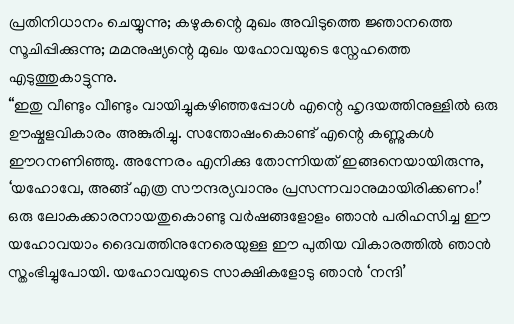പ്രതിനിധാനം ചെയ്യുന്നു; കഴുകന്റെ മുഖം അവിടുത്തെ ജ്ഞാനത്തെ സൂചിപ്പിക്കുന്നു; മമനുഷ്യന്റെ മുഖം യഹോവയുടെ സ്നേഹത്തെ എടുത്തുകാട്ടുന്നു.
“ഇതു വീണ്ടും വീണ്ടും വായിച്ചുകഴിഞ്ഞപ്പോൾ എന്റെ ഹൃദയത്തിനുള്ളിൽ ഒരു ഊഷ്മളവികാരം അങ്കുരിച്ചു. സന്തോഷംകൊണ്ട് എന്റെ കണ്ണുകൾ ഈറനണിഞ്ഞു. അന്നേരം എനിക്കു തോന്നിയത് ഇങ്ങനെയായിരുന്നു, ‘യഹോവേ, അങ്ങ് എത്ര സൗന്ദര്യവാനും പ്രസന്നവാനുമായിരിക്കണം!’ ഒരു ലോകക്കാരനായതുകൊണ്ടു വർഷങ്ങളോളം ഞാൻ പരിഹസിച്ച ഈ യഹോവയാം ദൈവത്തിനുനേരെയുള്ള ഈ പുതിയ വികാരത്തിൽ ഞാൻ സ്തംഭിച്ചുപോയി. യഹോവയുടെ സാക്ഷികളോടു ഞാൻ ‘നന്ദി’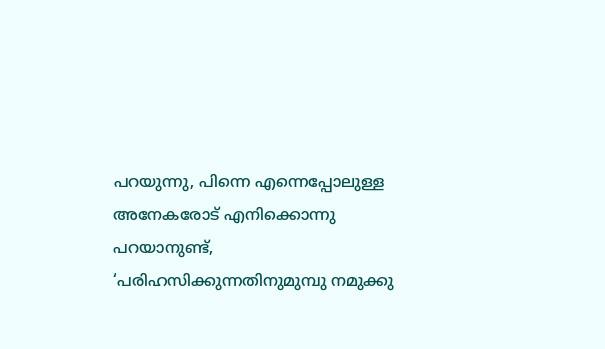പറയുന്നു, പിന്നെ എന്നെപ്പോലുള്ള അനേകരോട് എനിക്കൊന്നു പറയാനുണ്ട്, ‘പരിഹസിക്കുന്നതിനുമുമ്പു നമുക്കു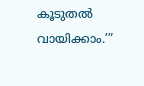കൂടുതൽ വായിക്കാം.’”